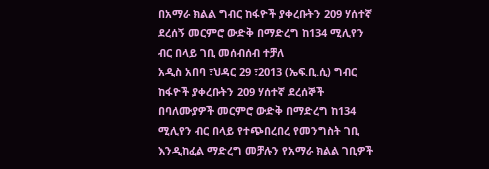በአማራ ክልል ግብር ከፋዮች ያቀረቡትን 209 ሃሰተኛ ደረሰኝ መርምሮ ውድቅ በማድረግ ከ134 ሚሊየን ብር በላይ ገቢ መሰብሰብ ተቻለ
አዲስ አበባ ፣ህዳር 29 ፣2013 (ኤፍ.ቢ.ሲ) ግብር ከፋዮች ያቀረቡትን 209 ሃሰተኛ ደረሰኞች በባለሙያዎች መርምሮ ውድቅ በማድረግ ከ134 ሚሊየን ብር በላይ የተጭበረበረ የመንግስት ገቢ እንዲከፈል ማድረግ መቻሉን የአማራ ክልል ገቢዎች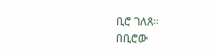ቢሮ ገለጸ።
በቢሮው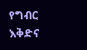የግብር እቅድና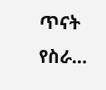ጥናት የስራ…